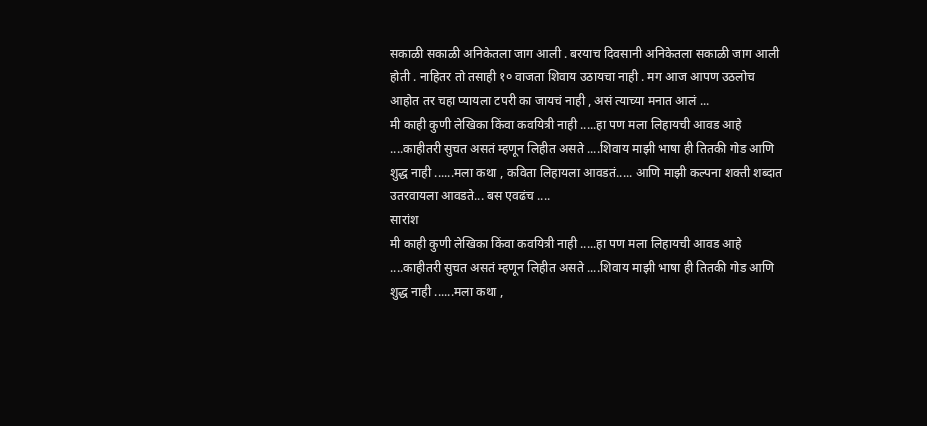सकाळी सकाळी अनिकेतला जाग आली . बरयाच दिवसानी अनिकेतला सकाळी जाग आली होती . नाहितर तो तसाही १० वाजता शिवाय उठायचा नाही . मग आज आपण उठलोच आहोत तर चहा प्यायला टपरी का जायचं नाही , असं त्याच्या मनात आलं ...
मी काही कुणी लेखिका किंवा कवयित्री नाही .....हा पण मला लिहायची आवड आहे ....काहीतरी सुचत असतं म्हणून लिहीत असते ....शिवाय माझी भाषा ही तितकी गोड आणि शुद्ध नाही ......मला कथा , कविता लिहायला आवडतं..... आणि माझी कल्पना शक्ती शब्दात उतरवायला आवडते... बस एवढंच ....
सारांश
मी काही कुणी लेखिका किंवा कवयित्री नाही .....हा पण मला लिहायची आवड आहे ....काहीतरी सुचत असतं म्हणून लिहीत असते ....शिवाय माझी भाषा ही तितकी गोड आणि शुद्ध नाही ......मला कथा ,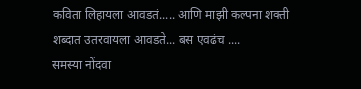कविता लिहायला आवडतं..... आणि माझी कल्पना शक्ती शब्दात उतरवायला आवडते... बस एवढंच ....
समस्या नोंदवा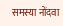समस्या नोंदवा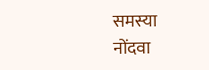समस्या नोंदवा